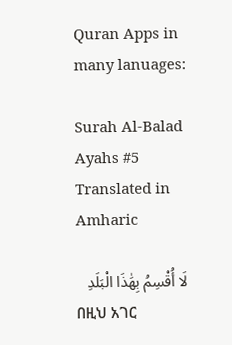Quran Apps in many lanuages:

Surah Al-Balad Ayahs #5 Translated in Amharic

لَا أُقْسِمُ بِهَٰذَا الْبَلَدِ
በዚህ አገር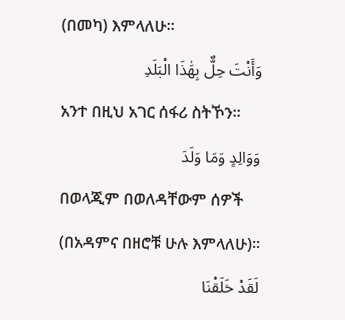(በመካ) እምላለሁ፡፡
وَأَنْتَ حِلٌّ بِهَٰذَا الْبَلَدِ
አንተ በዚህ አገር ሰፋሪ ስትኾን፡፡
وَوَالِدٍ وَمَا وَلَدَ
በወላጂም በወለዳቸውም ሰዎች (በአዳምና በዘሮቹ ሁሉ እምላለሁ)፡፡
لَقَدْ خَلَقْنَا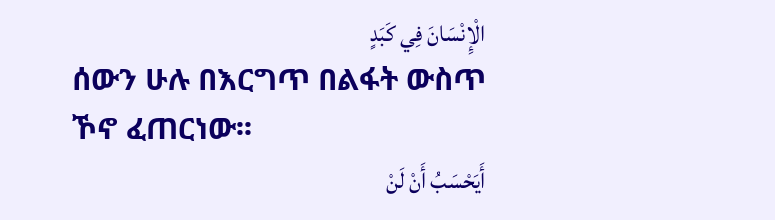الْإِنْسَانَ فِي كَبَدٍ
ሰውን ሁሉ በእርግጥ በልፋት ውስጥ ኾኖ ፈጠርነው፡፡
أَيَحْسَبُ أَنْ لَنْ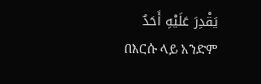يَقْدِرَ عَلَيْهِ أَحَدٌ
በእርሱ ላይ አንድም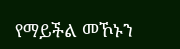የማይችል መኾኑን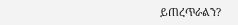ይጠረጥራልን?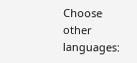Choose other languages: